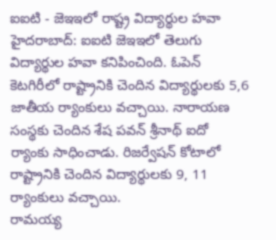ఐఐటి - జెఇఇలో రాష్ట్ర విద్యార్థుల హవా
హైదరాబాద్: ఐఐటి జెఇఇలో తెలుగు విద్యార్థుల హవా కనిపించింది. ఓపెన్ కెటగిరీలో రాష్ట్రానికి చెందిన విద్యార్థులకు 5,6 జాతీయ ర్యాంకులు వచ్చాయి. నారాయణ సంస్థకు చెందిన శేష పవన్ శ్రీనాథ్ ఐదో ర్యాంకు సాధించాడు. రిజర్వేషన్ కోటాలో రాష్ట్రానికి చెందిన విద్యార్థులకు 9, 11 ర్యాంకులు వచ్చాయి.
రామయ్య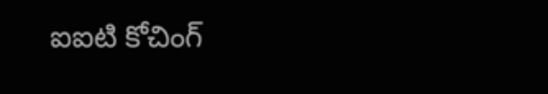ఐఐటి కోచింగ్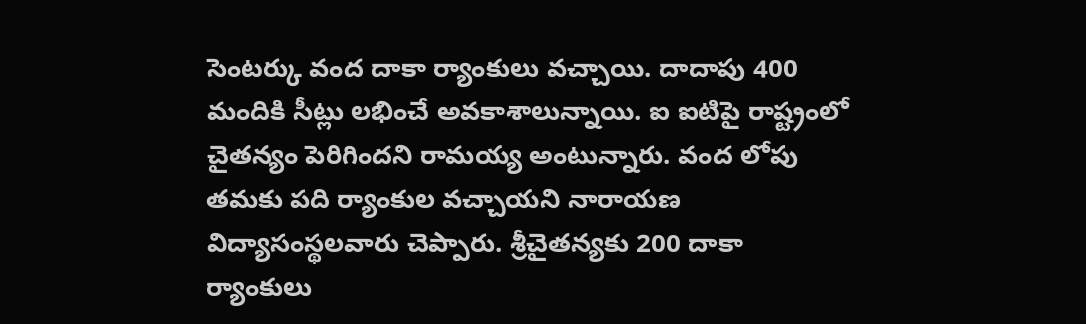సెంటర్కు వంద దాకా ర్యాంకులు వచ్చాయి. దాదాపు 400 మందికి సీట్లు లభించే అవకాశాలున్నాయి. ఐ ఐటిపై రాష్ట్రంలో చైతన్యం పెరిగిందని రామయ్య అంటున్నారు. వంద లోపు తమకు పది ర్యాంకుల వచ్చాయని నారాయణ విద్యాసంస్థలవారు చెప్పారు. శ్రీచైతన్యకు 200 దాకా ర్యాంకులు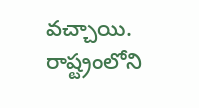వచ్చాయి. రాష్ట్రంలోని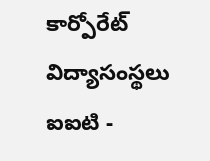కార్పోరేట్ విద్యాసంస్థలు ఐఐటి -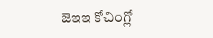జెఇఇ కోచింగ్లో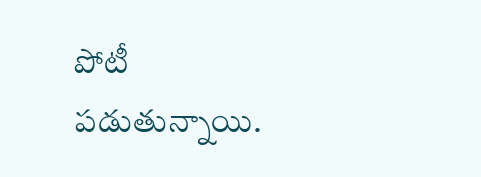పోటీ పడుతున్నాయి.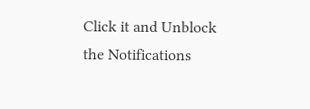Click it and Unblock the Notifications